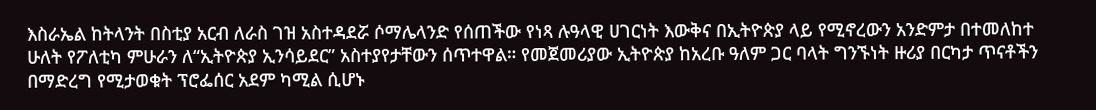እስራኤል ከትላንት በስቲያ አርብ ለራስ ገዝ አስተዳደሯ ሶማሌላንድ የሰጠችው የነጻ ሉዓላዊ ሀገርነት እውቅና በኢትዮጵያ ላይ የሚኖረውን አንድምታ በተመለከተ ሁለት የፖለቲካ ምሁራን ለ“ኢትዮጵያ ኢንሳይደር” አስተያየታቸውን ሰጥተዋል። የመጀመሪያው ኢትዮጵያ ከአረቡ ዓለም ጋር ባላት ግንኙነት ዙሪያ በርካታ ጥናቶችን በማድረግ የሚታወቁት ፕሮፌሰር አደም ካሚል ሲሆኑ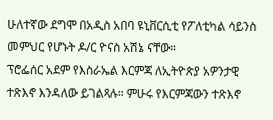ሁለተኛው ደግሞ በአዲስ አበባ ዩኒቨርሲቲ የፖለቲካል ሳይንስ መምህር የሆኑት ዶ/ር ዮናስ አሽኔ ናቸው።
ፕሮፌሰር አደም የእስራኤል እርምጃ ለኢትዮጵያ አዎንታዊ ተጽእኖ እንዳለው ይገልጻሉ። ምሁሩ የእርምጃውን ተጽእኖ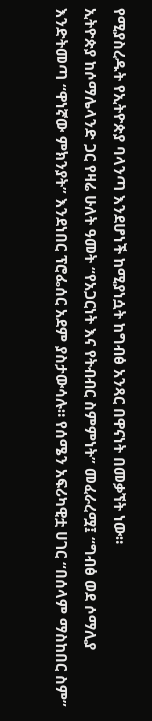የሚያስረዱት የኢትዮጵያ ባላንጣ እንደሆነች ከሚያነሷት ከግብፅ አንጻር በዋናነት በመቃኘት ነው።
ኢትዮጵያ ከሶማሌላንድ ጋር የዛሬ ሁለት ዓመት “የአጋርነት እና የትብብር ስምምነት” መፈራረሟ፤ “ግብፅ ወደ ሶማሊያ እንድትመጣ “ዋነኛው ምክንያት” እንደነበር ፕሮፌሰር አደም ያስታውሳሉ። የሰሜን አፍሪካዊቷ ሀገር “በሰላም ማስከበር ስም”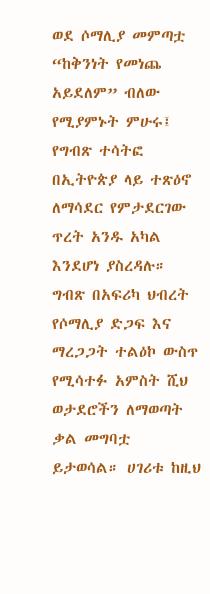ወደ ሶማሊያ መምጣቷ “ከቅንነት የመነጨ አይደለም” ብለው የሚያምኑት ምሁሩ፤ የግብጽ ተሳትፎ በኢትዮጵያ ላይ ተጽዕኖ ለማሳደር የምታደርገው ጥረት አንዱ አካል እንደሆነ ያስረዳሉ።
ግብጽ በአፍሪካ ህብረት የሶማሊያ ድጋፍ እና ማረጋጋት ተልዕኮ ውስጥ የሚሳተፉ አምስት ሺህ ወታደሮችን ለማወጣት ቃል መግባቷ ይታወሳል። ሀገሪቱ ከዚህ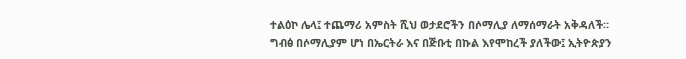ተልዕኮ ሌላ፤ ተጨማሪ አምስት ሺህ ወታደሮችን በሶማሊያ ለማሰማራት አቅዳለች። ግብፅ በሶማሊያም ሆነ በኤርትራ እና በጅቡቲ በኩል እየሞከረች ያለችው፤ ኢትዮጵያን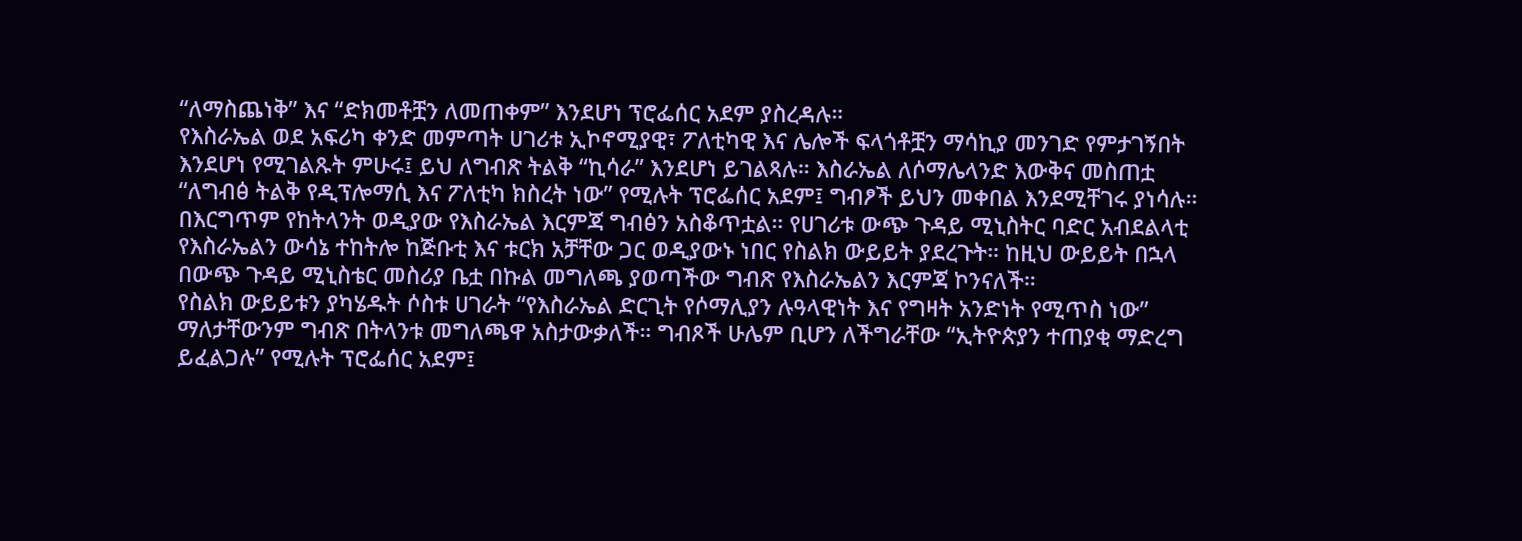“ለማስጨነቅ” እና “ድክመቶቿን ለመጠቀም” እንደሆነ ፕሮፌሰር አደም ያስረዳሉ።
የእስራኤል ወደ አፍሪካ ቀንድ መምጣት ሀገሪቱ ኢኮኖሚያዊ፣ ፖለቲካዊ እና ሌሎች ፍላጎቶቿን ማሳኪያ መንገድ የምታገኝበት እንደሆነ የሚገልጹት ምሁሩ፤ ይህ ለግብጽ ትልቅ “ኪሳራ” እንደሆነ ይገልጻሉ። እስራኤል ለሶማሌላንድ እውቅና መስጠቷ “ለግብፅ ትልቅ የዲፕሎማሲ እና ፖለቲካ ክስረት ነው” የሚሉት ፕሮፌሰር አደም፤ ግብፆች ይህን መቀበል እንደሚቸገሩ ያነሳሉ።
በእርግጥም የከትላንት ወዲያው የእስራኤል እርምጃ ግብፅን አስቆጥቷል። የሀገሪቱ ውጭ ጉዳይ ሚኒስትር ባድር አብደልላቲ የእስራኤልን ውሳኔ ተከትሎ ከጅቡቲ እና ቱርክ አቻቸው ጋር ወዲያውኑ ነበር የስልክ ውይይት ያደረጉት። ከዚህ ውይይት በኋላ በውጭ ጉዳይ ሚኒስቴር መስሪያ ቤቷ በኩል መግለጫ ያወጣችው ግብጽ የእስራኤልን እርምጃ ኮንናለች።
የስልክ ውይይቱን ያካሄዱት ሶስቱ ሀገራት “የእስራኤል ድርጊት የሶማሊያን ሉዓላዊነት እና የግዛት አንድነት የሚጥስ ነው” ማለታቸውንም ግብጽ በትላንቱ መግለጫዋ አስታውቃለች። ግብጾች ሁሌም ቢሆን ለችግራቸው “ኢትዮጵያን ተጠያቂ ማድረግ ይፈልጋሉ” የሚሉት ፕሮፌሰር አደም፤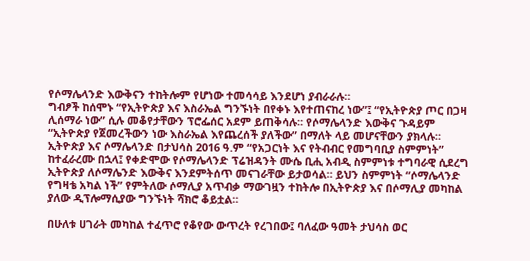የሶማሌላንድ እውቅናን ተከትሎም የሆነው ተመሳሳይ እንደሆነ ያብራራሉ።
ግብፆች ከሰሞኑ “የኢትዮጵያ እና እስራኤል ግንኙነት በየቀኑ እየተጠናከረ ነው”፤ “የኢትዮጵያ ጦር በጋዛ ሊሰማራ ነው” ሲሉ መቆየታቸውን ፕሮፌሰር አደም ይጠቅሳሉ። የሶማሌላንድ እውቅና ጉዳይም “ኢትዮጵያ የጀመረችውን ነው እስራኤል እየጨረሰች ያለችው” በማለት ላይ መሆናቸውን ያክላሉ።
ኢትዮጵያ እና ሶማሌላንድ በታህሳስ 2016 ዓ.ም “የአጋርነት እና የትብብር የመግባቢያ ስምምነት” ከተፈራረሙ በኋላ፤ የቀድሞው የሶማሌላንድ ፕሬዝዳንት ሙሴ ቢሒ አብዲ ስምምነቱ ተግባራዊ ሲደረግ ኢትዮጵያ ለሶማሌንድ እውቅና እንደምትሰጥ መናገራቸው ይታወሳል። ይህን ስምምነት “ሶማሌላንድ የግዛቴ አካል ነች” የምትለው ሶማሊያ አጥብቃ ማውገዟን ተከትሎ በኢትዮጵያ እና በሶማሊያ መካከል ያለው ዲፕሎማሲያው ግንኙነት ሻክሮ ቆይቷል።

በሁለቱ ሀገራት መካከል ተፈጥሮ የቆየው ውጥረት የረገበው፤ ባለፈው ዓመት ታህሳስ ወር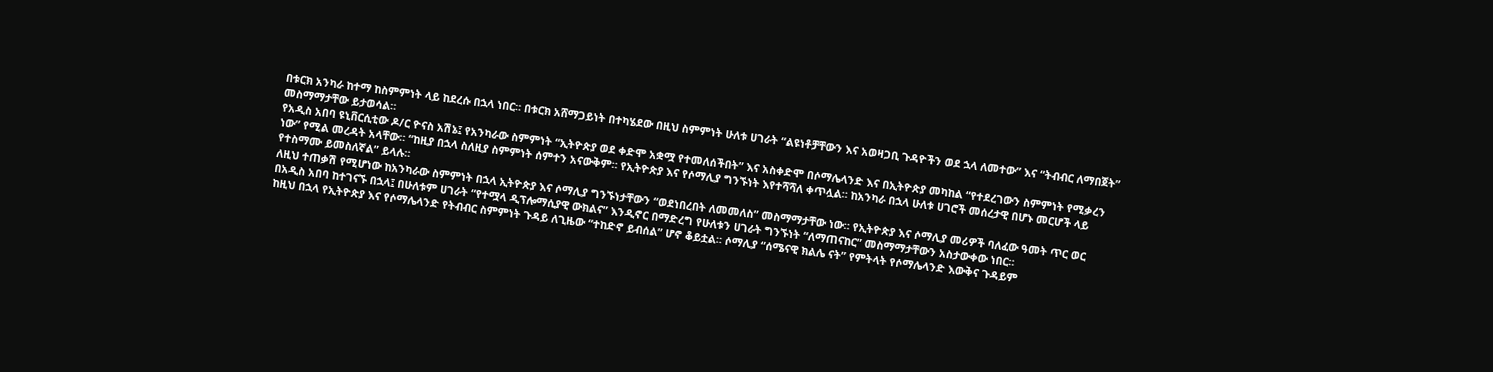በቱርክ አንካራ ከተማ ከስምምነት ላይ ከደረሱ በኋላ ነበር። በቱርክ አሸማጋይነት በተካሄደው በዚህ ስምምነት ሁለቱ ሀገራት “ልዩነቶቻቸውን እና አወዛጋቢ ጉዳዮችን ወደ ኋላ ለመተው” እና “ትብብር ለማበጀት” መስማማታቸው ይታወሳል።
የአዲስ አበባ ዩኒቨርሲቲው ዶ/ር ዮናስ አሽኔ፤ የአንካራው ስምምነት “ኢትዮጵያ ወደ ቀድሞ አቋሟ የተመለሰችበት” እና አስቀድሞ በሶማሌላንድ እና በኢትዮጵያ መካከል “የተደረገውን ስምምነት የሚቃረን ነው” የሚል መረዳት አላቸው። “ከዚያ በኋላ ስለዚያ ስምምነት ሰምተን አናውቅም። የኢትዮጵያ እና የሶማሊያ ግንኙነት እየተሻሻለ ቀጥሏል። ከአንካራ በኋላ ሁለቱ ሀገሮች መሰረታዊ በሆኑ መርሆች ላይ የተስማሙ ይመስለኛል” ይላሉ።
ለዚህ ተጠቃሽ የሚሆነው ከአንካራው ስምምነት በኋላ ኢትዮጵያ እና ሶማሊያ ግንኙነታቸውን “ወደነበረበት ለመመለስ” መስማማታቸው ነው። የኢትዮጵያ እና ሶማሊያ መሪዎች ባለፈው ዓመት ጥር ወር በአዲስ አበባ ከተገናኙ በኋላ፤ በሁለቱም ሀገራት “የተሟላ ዲፕሎማሲያዊ ውክልና” እንዲኖር በማድረግ የሁለቱን ሀገራት ግንኙነት “ለማጠናከር” መስማማታቸውን አስታውቀው ነበር።
ከዚህ በኋላ የኢትዮጵያ እና የሶማሌላንድ የትብብር ስምምነት ጉዳይ ለጊዜው “ተከድኖ ይብሰል” ሆኖ ቆይቷል። ሶማሊያ “ሰሜናዊ ክልሌ ናት” የምትላት የሶማሌላንድ እውቅና ጉዳይም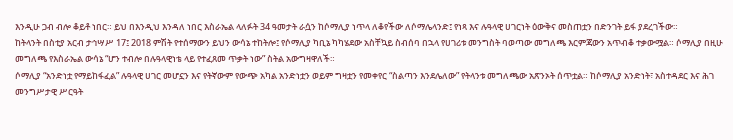እንዲሁ ጋብ ብሎ ቆይቶ ነበር። ይህ በእንዲህ እንዳለ ነበር እስራኤል ላለፉት 34 ዓመታት ራሷን ከሶማሊያ ነጥላ ለቆየችው ለሶማሌላንድ፤ የነጻ እና ሉዓላዊ ሀገርነት ዕውቅና መስጠቷን በድንገት ይፋ ያደረገችው።
ከትላንት በስቲያ አርብ ታኅሣሥ 17፤ 2018 ምሽት የተሰማውን ይህን ውሳኔ ተከትሎ፤ የሶማሊያ ካቢኔ ካካሄደው አስቸኳይ ስብሰባ በኋላ የሀገሪቱ መንግስት ባወጣው መግለጫ እርምጃውን አጥብቆ ተቃውሟል። ሶማሊያ በዚሁ መግለጫ የእስራኤል ውሳኔ “ሆን ተብሎ በሉዓላዊነቴ ላይ የተፈጸመ ጥቃት ነው” ስትል አውግዛዋለች።
ሶማሊያ “አንድነቷ የማይከፋፈል” ሉዓላዊ ሀገር መሆኗን እና የትኛውም የውጭ አካል አንድነቷን ወይም ግዛቷን የመቀየር “ስልጣን እንደሌለው” የትላንቱ መግለጫው አጽንኦት ሰጥቷል። ከሶማሊያ አንድነት፣ አስተዳደር እና ሕገ መንግሥታዊ ሥርዓት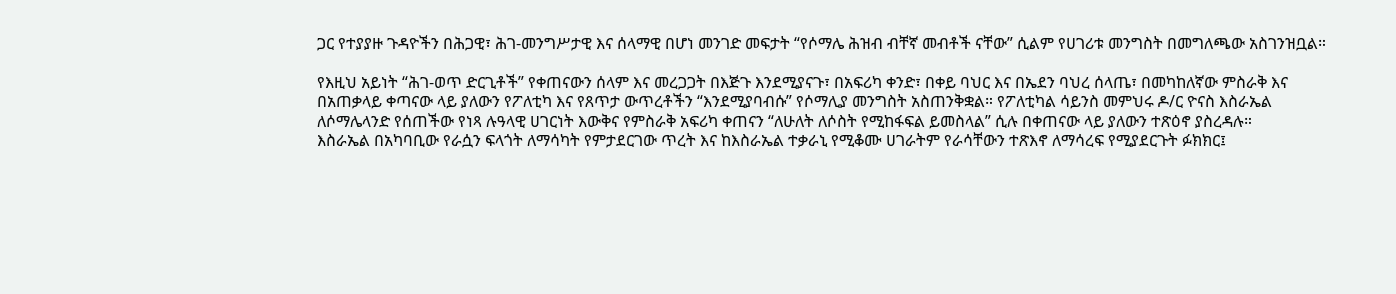ጋር የተያያዙ ጉዳዮችን በሕጋዊ፣ ሕገ-መንግሥታዊ እና ሰላማዊ በሆነ መንገድ መፍታት “የሶማሌ ሕዝብ ብቸኛ መብቶች ናቸው” ሲልም የሀገሪቱ መንግስት በመግለጫው አስገንዝቧል።

የእዚህ አይነት “ሕገ-ወጥ ድርጊቶች” የቀጠናውን ሰላም እና መረጋጋት በእጅጉ እንደሚያናጉ፣ በአፍሪካ ቀንድ፣ በቀይ ባህር እና በኤደን ባህረ ሰላጤ፣ በመካከለኛው ምስራቅ እና በአጠቃላይ ቀጣናው ላይ ያለውን የፖለቲካ እና የጸጥታ ውጥረቶችን “እንደሚያባብሱ” የሶማሊያ መንግስት አስጠንቅቋል። የፖለቲካል ሳይንስ መምህሩ ዶ/ር ዮናስ እስራኤል ለሶማሌላንድ የሰጠችው የነጻ ሉዓላዊ ሀገርነት እውቅና የምስራቅ አፍሪካ ቀጠናን “ለሁለት ለሶስት የሚከፋፍል ይመስላል” ሲሉ በቀጠናው ላይ ያለውን ተጽዕኖ ያስረዳሉ።
እስራኤል በአካባቢው የራሷን ፍላጎት ለማሳካት የምታደርገው ጥረት እና ከእስራኤል ተቃራኒ የሚቆሙ ሀገራትም የራሳቸውን ተጽእኖ ለማሳረፍ የሚያደርጉት ፉክክር፤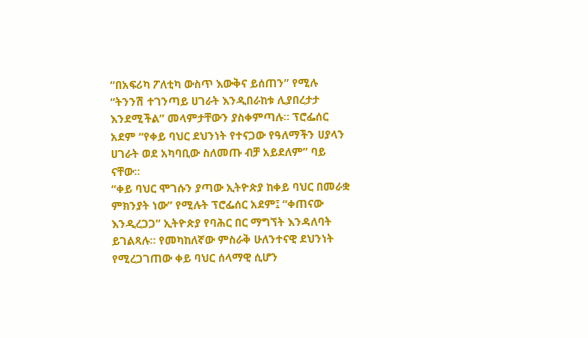“በአፍሪካ ፖለቲካ ውስጥ እውቅና ይሰጠን” የሚሉ “ትንንሽ ተገንጣይ ሀገራት እንዲበራከቱ ሊያበረታታ እንደሚችል” መላምታቸውን ያስቀምጣሉ። ፕሮፌሰር አደም “የቀይ ባህር ደህንነት የተናጋው የዓለማችን ሀያላን ሀገራት ወደ አካባቢው ስለመጡ ብቻ አይደለም” ባይ ናቸው።
“ቀይ ባህር ሞገሱን ያጣው ኢትዮጵያ ከቀይ ባህር በመራቋ ምክንያት ነው” የሚሉት ፕሮፌሰር አደም፤ “ቀጠናው እንዲረጋጋ” ኢትዮጵያ የባሕር በር ማግኘት እንዳለባት ይገልጻሉ። የመካከለኛው ምስራቅ ሁለንተናዊ ደህንነት የሚረጋገጠው ቀይ ባህር ሰላማዊ ሲሆን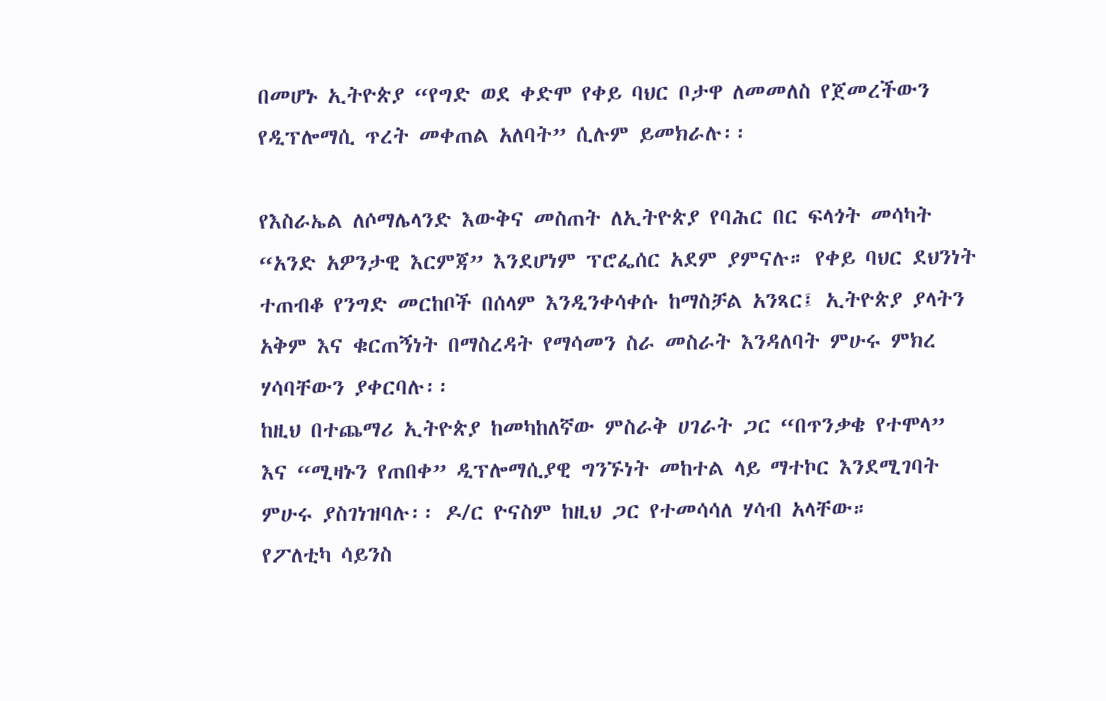በመሆኑ ኢትዮጵያ “የግድ ወደ ቀድሞ የቀይ ባህር ቦታዋ ለመመለስ የጀመረችውን የዲፕሎማሲ ጥረት መቀጠል አለባት” ሲሉም ይመክራሉ፡፡

የእስራኤል ለሶማሌላንድ እውቅና መስጠት ለኢትዮጵያ የባሕር በር ፍላጎት መሳካት “አንድ አዎንታዊ እርምጃ” እንደሆነም ፕሮፌሰር አደም ያምናሉ። የቀይ ባህር ደህንነት ተጠብቆ የንግድ መርከቦች በሰላም እንዲንቀሳቀሱ ከማስቻል አንጻር፤ ኢትዮጵያ ያላትን አቅም እና ቁርጠኝነት በማስረዳት የማሳመን ስራ መስራት እንዳለባት ምሁሩ ምክረ ሃሳባቸውን ያቀርባሉ፡፡
ከዚህ በተጨማሪ ኢትዮጵያ ከመካከለኛው ምስራቅ ሀገራት ጋር “በጥንቃቄ የተሞላ” እና “ሚዛኑን የጠበቀ” ዲፕሎማሲያዊ ግንኙነት መከተል ላይ ማተኮር እንደሚገባት ምሁሩ ያስገነዝባሉ፡፡ ዶ/ር ዮናስም ከዚህ ጋር የተመሳሳለ ሃሳብ አላቸው።
የፖለቲካ ሳይንስ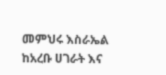መምህሩ እስራኤል ከአረቡ ሀገራት እና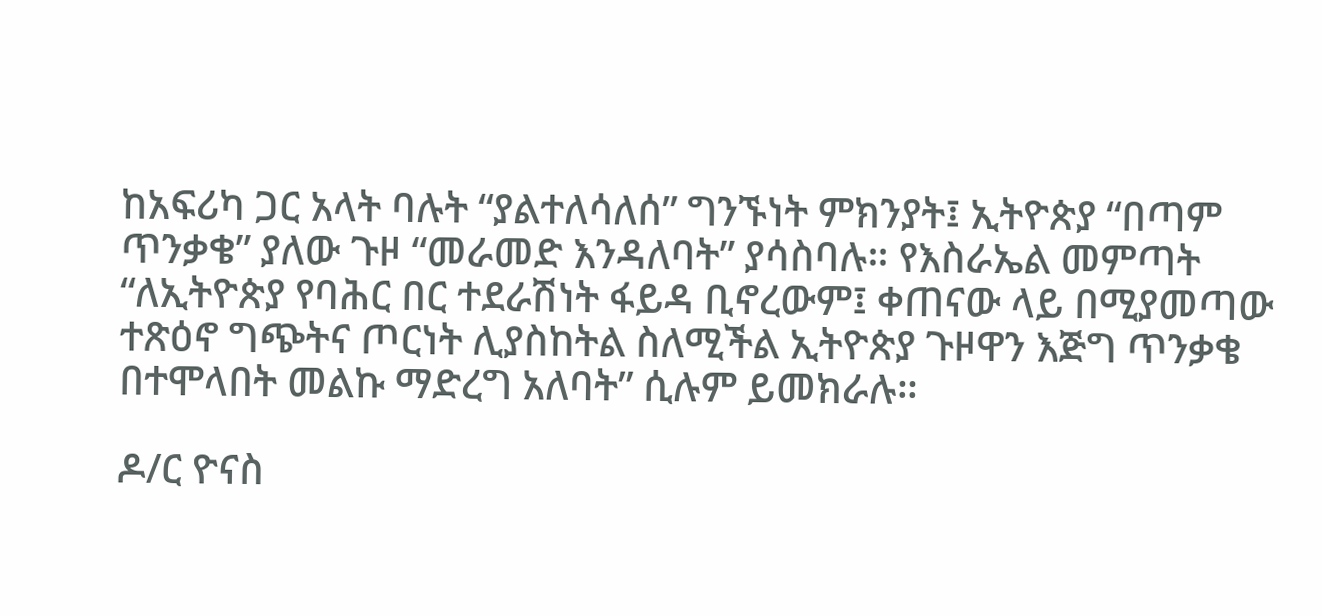ከአፍሪካ ጋር አላት ባሉት “ያልተለሳለሰ” ግንኙነት ምክንያት፤ ኢትዮጵያ “በጣም ጥንቃቄ” ያለው ጉዞ “መራመድ እንዳለባት” ያሳስባሉ። የእስራኤል መምጣት “ለኢትዮጵያ የባሕር በር ተደራሽነት ፋይዳ ቢኖረውም፤ ቀጠናው ላይ በሚያመጣው ተጽዕኖ ግጭትና ጦርነት ሊያስከትል ስለሚችል ኢትዮጵያ ጉዞዋን እጅግ ጥንቃቄ በተሞላበት መልኩ ማድረግ አለባት” ሲሉም ይመክራሉ።

ዶ/ር ዮናስ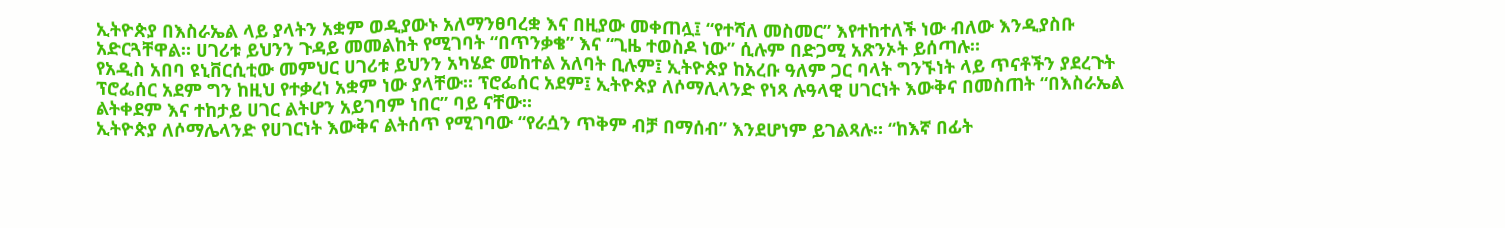ኢትዮጵያ በእስራኤል ላይ ያላትን አቋም ወዲያውኑ አለማንፀባረቋ እና በዚያው መቀጠሏ፤ “የተሻለ መስመር” እየተከተለች ነው ብለው እንዲያስቡ አድርጓቸዋል። ሀገሪቱ ይህንን ጉዳይ መመልከት የሚገባት “በጥንቃቄ” እና “ጊዜ ተወስዶ ነው” ሲሉም በድጋሚ አጽንኦት ይሰጣሉ።
የአዲስ አበባ ዩኒቨርሲቲው መምህር ሀገሪቱ ይህንን አካሄድ መከተል አለባት ቢሉም፤ ኢትዮጵያ ከአረቡ ዓለም ጋር ባላት ግንኙነት ላይ ጥናቶችን ያደረጉት ፕሮፌሰር አደም ግን ከዚህ የተቃረነ አቋም ነው ያላቸው። ፕሮፌሰር አደም፤ ኢትዮጵያ ለሶማሊላንድ የነጻ ሉዓላዊ ሀገርነት እውቅና በመስጠት “በእስራኤል ልትቀደም እና ተከታይ ሀገር ልትሆን አይገባም ነበር” ባይ ናቸው።
ኢትዮጵያ ለሶማሌላንድ የሀገርነት እውቅና ልትሰጥ የሚገባው “የራሷን ጥቅም ብቻ በማሰብ” እንደሆነም ይገልጻሉ። “ከእኛ በፊት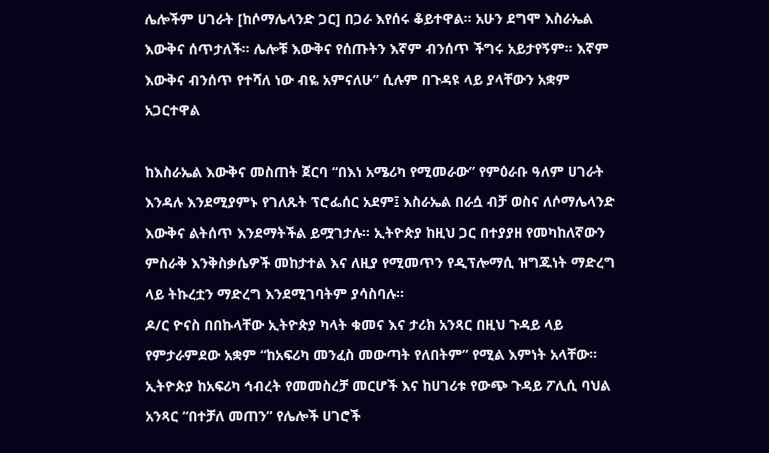ሌሎችም ሀገራት [ከሶማሌላንድ ጋር] በጋራ እየሰሩ ቆይተዋል፡፡ አሁን ደግሞ እስራኤል እውቅና ሰጥታለች፡፡ ሌሎቹ እውቅና የሰጡትን እኛም ብንሰጥ ችግሩ አይታየኝም፡፡ እኛም እውቅና ብንሰጥ የተሻለ ነው ብዬ አምናለሁ” ሲሉም በጉዳዩ ላይ ያላቸውን አቋም አጋርተዋል

ከእስራኤል እውቅና መስጠት ጀርባ “በእነ አሜሪካ የሚመራው” የምዕራቡ ዓለም ሀገራት እንዳሉ እንደሚያምኑ የገለጹት ፕሮፌሰር አደም፤ እስራኤል በራሷ ብቻ ወስና ለሶማሌላንድ እውቅና ልትሰጥ እንደማትችል ይሟገታሉ። ኢትዮጵያ ከዚህ ጋር በተያያዘ የመካከለኛውን ምስራቅ እንቅስቃሴዎች መከታተል እና ለዚያ የሚመጥን የዲፕሎማሲ ዝግጁነት ማድረግ ላይ ትኩረቷን ማድረግ እንደሚገባትም ያሳስባሉ።
ዶ/ር ዮናስ በበኩላቸው ኢትዮጵያ ካላት ቁመና እና ታሪክ አንጻር በዚህ ጉዳይ ላይ የምታራምደው አቋም “ከአፍሪካ መንፈስ መውጣት የለበትም” የሚል እምነት አላቸው። ኢትዮጵያ ከአፍሪካ ኅብረት የመመስረቻ መርሆች እና ከሀገሪቱ የውጭ ጉዳይ ፖሊሲ ባህል አንጻር “በተቻለ መጠን” የሌሎች ሀገሮች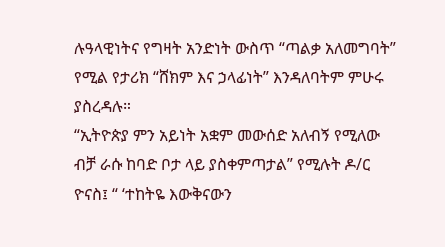ሉዓላዊነትና የግዛት አንድነት ውስጥ “ጣልቃ አለመግባት” የሚል የታሪክ “ሸክም እና ኃላፊነት” እንዳለባትም ምሁሩ ያስረዳሉ።
“ኢትዮጵያ ምን አይነት አቋም መውሰድ አለብኝ የሚለው ብቻ ራሱ ከባድ ቦታ ላይ ያስቀምጣታል” የሚሉት ዶ/ር ዮናስ፤ “ ‘ተከትዬ እውቅናውን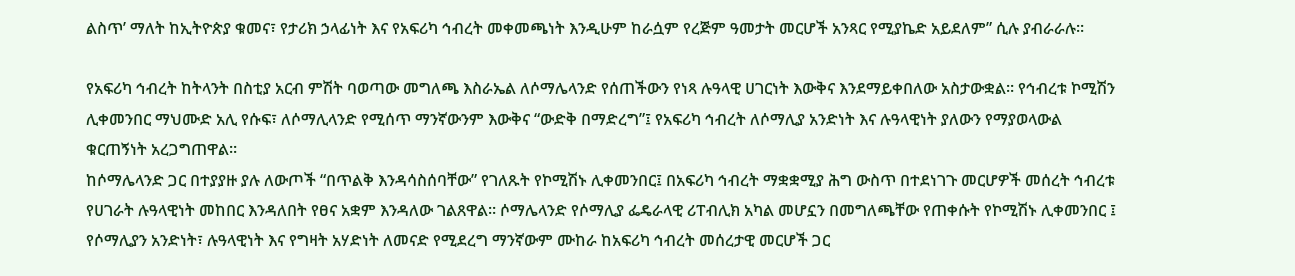ልስጥ’ ማለት ከኢትዮጵያ ቁመና፣ የታሪክ ኃላፊነት እና የአፍሪካ ኅብረት መቀመጫነት እንዲሁም ከራሷም የረጅም ዓመታት መርሆች አንጻር የሚያኬድ አይደለም” ሲሉ ያብራራሉ።

የአፍሪካ ኅብረት ከትላንት በስቲያ አርብ ምሽት ባወጣው መግለጫ እስራኤል ለሶማሌላንድ የሰጠችውን የነጻ ሉዓላዊ ሀገርነት እውቅና እንደማይቀበለው አስታውቋል። የኅብረቱ ኮሚሽን ሊቀመንበር ማህሙድ አሊ የሱፍ፣ ለሶማሊላንድ የሚሰጥ ማንኛውንም እውቅና “ውድቅ በማድረግ”፤ የአፍሪካ ኅብረት ለሶማሊያ አንድነት እና ሉዓላዊነት ያለውን የማያወላውል ቁርጠኝነት አረጋግጠዋል።
ከሶማሌላንድ ጋር በተያያዙ ያሉ ለውጦች “በጥልቅ እንዳሳስሰባቸው” የገለጹት የኮሚሽኑ ሊቀመንበር፤ በአፍሪካ ኅብረት ማቋቋሚያ ሕግ ውስጥ በተደነገጉ መርሆዎች መሰረት ኅብረቱ የሀገራት ሉዓላዊነት መከበር እንዳለበት የፀና አቋም እንዳለው ገልጸዋል። ሶማሌላንድ የሶማሊያ ፌዴራላዊ ሪፐብሊክ አካል መሆኗን በመግለጫቸው የጠቀሱት የኮሚሽኑ ሊቀመንበር ፤ የሶማሊያን አንድነት፣ ሉዓላዊነት እና የግዛት አሃድነት ለመናድ የሚደረግ ማንኛውም ሙከራ ከአፍሪካ ኅብረት መሰረታዊ መርሆች ጋር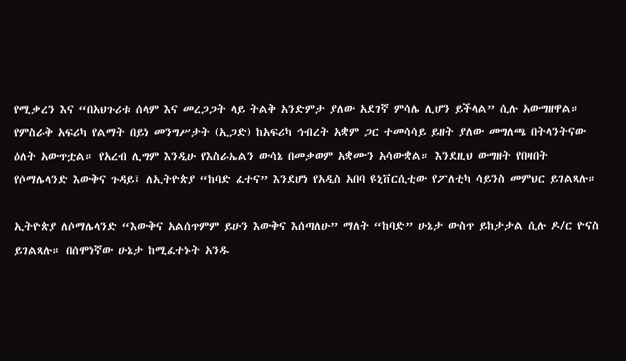የሚቃረን እና “በአህጉሪቱ ሰላም እና መረጋጋት ላይ ትልቅ አንድምታ ያለው አደገኛ ምሳሌ ሊሆን ይችላል” ሲሉ አውግዘዋል።
የምስራቅ አፍሪካ የልማት በይነ መንግሥታት (ኢጋድ) ከአፍሪካ ኅብረት አቋም ጋር ተመሳሳይ ይዘት ያለው መግለጫ በትላንትናው ዕለት አውጥቷል። የአረብ ሊግም እንዲሁ የእስራኤልን ውሳኔ በመቃወም አቋሙን አሳውቋል። እንደዚህ ውግዘት የበዛበት የሶማሌላንድ እውቅና ጉዳይ፤ ለኢትዮጵያ “ከባድ ፈተና” እንደሆነ የአዲስ አበባ ዩኒቨርሲቲው የፖለቲካ ሳይንስ መምህር ይገልጻሉ።

ኢትዮጵያ ለሶማሌላንድ “እውቅና አልሰጥምም ይሁን እውቅና እሰጣለሁ” ማለት “ከባድ” ሁኔታ ውስጥ ይከታታል ሲሉ ዶ/ር ዮናስ ይገልጻሉ። በሰሞነኛው ሁኔታ ከሚፈተኑት አንዱ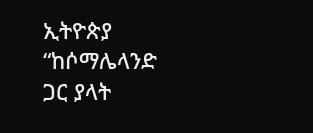ኢትዮጵያ “ከሶማሌላንድ ጋር ያላት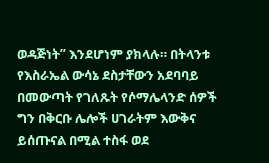ወዳጅነት” እንደሆነም ያክላሉ። በትላንቱ የእስራኤል ውሳኔ ደስታቸውን አደባባይ በመውጣት የገለጹት የሶማሌላንድ ሰዎች ግን በቅርቡ ሌሎች ሀገራትም እውቅና ይሰጡናል በሚል ተስፋ ወደ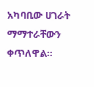አካባቢው ሀገራት ማማተራቸውን ቀጥለዋል።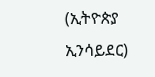(ኢትዮጵያ ኢንሳይደር)